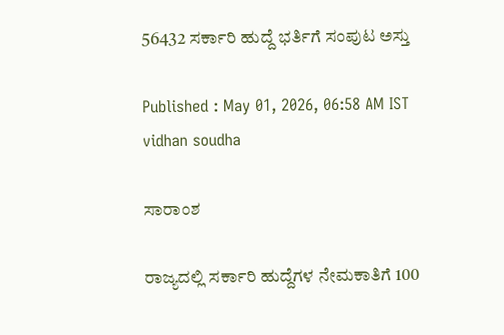56432 ಸರ್ಕಾರಿ ಹುದ್ದೆ ಭರ್ತಿಗೆ ಸಂಪುಟ ಅಸ್ತು

Published : May 01, 2026, 06:58 AM IST
vidhan soudha

ಸಾರಾಂಶ

ರಾಜ್ಯದಲ್ಲಿ ಸರ್ಕಾರಿ ಹುದ್ದೆಗಳ ನೇಮಕಾತಿಗೆ 100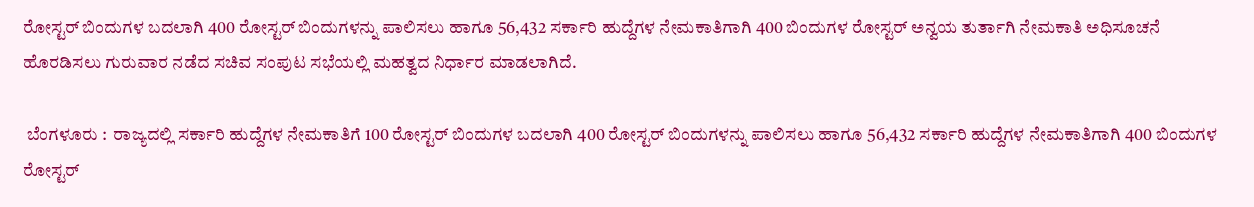ರೋಸ್ಟರ್‌ ಬಿಂದುಗಳ ಬದಲಾಗಿ 400 ರೋಸ್ಟರ್‌ ಬಿಂದುಗಳನ್ನು ಪಾಲಿಸಲು ಹಾಗೂ 56,432 ಸರ್ಕಾರಿ ಹುದ್ದೆಗಳ ನೇಮಕಾತಿಗಾಗಿ 400 ಬಿಂದುಗಳ ರೋಸ್ಟರ್ ಅನ್ವಯ ತುರ್ತಾಗಿ ನೇಮಕಾತಿ ಅಧಿಸೂಚನೆ ಹೊರಡಿಸಲು ಗುರುವಾರ ನಡೆದ ಸಚಿವ ಸಂಪುಟ ಸಭೆಯಲ್ಲಿ ಮಹತ್ವದ ನಿರ್ಧಾರ ಮಾಡಲಾಗಿದೆ.

 ಬೆಂಗಳೂರು :  ರಾಜ್ಯದಲ್ಲಿ ಸರ್ಕಾರಿ ಹುದ್ದೆಗಳ ನೇಮಕಾತಿಗೆ 100 ರೋಸ್ಟರ್‌ ಬಿಂದುಗಳ ಬದಲಾಗಿ 400 ರೋಸ್ಟರ್‌ ಬಿಂದುಗಳನ್ನು ಪಾಲಿಸಲು ಹಾಗೂ 56,432 ಸರ್ಕಾರಿ ಹುದ್ದೆಗಳ ನೇಮಕಾತಿಗಾಗಿ 400 ಬಿಂದುಗಳ ರೋಸ್ಟರ್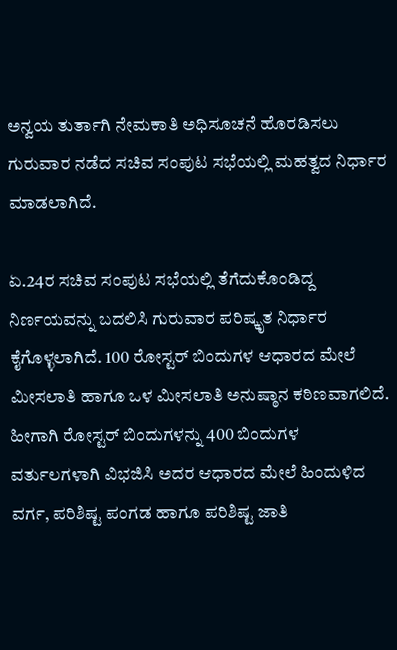ಅನ್ವಯ ತುರ್ತಾಗಿ ನೇಮಕಾತಿ ಅಧಿಸೂಚನೆ ಹೊರಡಿಸಲು ಗುರುವಾರ ನಡೆದ ಸಚಿವ ಸಂಪುಟ ಸಭೆಯಲ್ಲಿ ಮಹತ್ವದ ನಿರ್ಧಾರ ಮಾಡಲಾಗಿದೆ.

ಏ.24ರ ಸಚಿವ ಸಂಪುಟ ಸಭೆಯಲ್ಲಿ ತೆಗೆದುಕೊಂಡಿದ್ದ ನಿರ್ಣಯವನ್ನು ಬದಲಿಸಿ ಗುರುವಾರ ಪರಿಷ್ಕೃತ ನಿರ್ಧಾರ ಕೈಗೊಳ್ಳಲಾಗಿದೆ. 100 ರೋಸ್ಟರ್‌ ಬಿಂದುಗಳ ಆಧಾರದ ಮೇಲೆ ಮೀಸಲಾತಿ ಹಾಗೂ ಒಳ ಮೀಸಲಾತಿ ಅನುಷ್ಠಾನ ಕಠಿಣವಾಗಲಿದೆ. ಹೀಗಾಗಿ ರೋಸ್ಟರ್‌ ಬಿಂದುಗಳನ್ನು 400 ಬಿಂದುಗಳ ವರ್ತುಲಗಳಾಗಿ ವಿಭಜಿಸಿ ಅದರ ಆಧಾರದ ಮೇಲೆ ಹಿಂದುಳಿದ ವರ್ಗ, ಪರಿಶಿಷ್ಟ ಪಂಗಡ ಹಾಗೂ ಪರಿಶಿಷ್ಟ ಜಾತಿ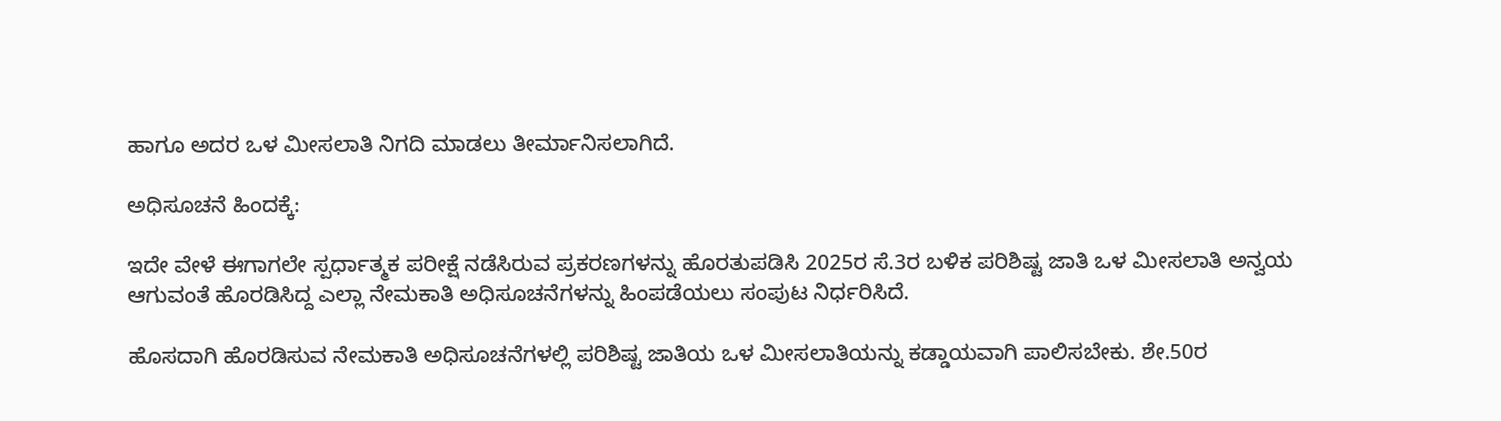ಹಾಗೂ ಅದರ ಒಳ ಮೀಸಲಾತಿ ನಿಗದಿ ಮಾಡಲು ತೀರ್ಮಾನಿಸಲಾಗಿದೆ.

ಅಧಿಸೂಚನೆ ಹಿಂದಕ್ಕೆ:

ಇದೇ ವೇಳೆ ಈಗಾಗಲೇ ಸ್ಪರ್ಧಾತ್ಮಕ ಪರೀಕ್ಷೆ ನಡೆಸಿರುವ ಪ್ರಕರಣಗಳನ್ನು ಹೊರತುಪಡಿಸಿ 2025ರ ಸೆ.3ರ ಬಳಿಕ ಪರಿಶಿಷ್ಟ ಜಾತಿ ಒಳ ಮೀಸಲಾತಿ ಅನ್ವಯ ಆಗುವಂತೆ ಹೊರಡಿಸಿದ್ದ ಎಲ್ಲಾ ನೇಮಕಾತಿ ಅಧಿಸೂಚನೆಗಳನ್ನು ಹಿಂಪಡೆಯಲು ಸಂಪುಟ ನಿರ್ಧರಿಸಿದೆ.

ಹೊಸದಾಗಿ ಹೊರಡಿಸುವ ನೇಮಕಾತಿ ಅಧಿಸೂಚನೆಗಳಲ್ಲಿ ಪರಿಶಿಷ್ಟ ಜಾತಿಯ ಒಳ ಮೀಸಲಾತಿಯನ್ನು ಕಡ್ಡಾಯವಾಗಿ ಪಾಲಿಸಬೇಕು. ಶೇ.50ರ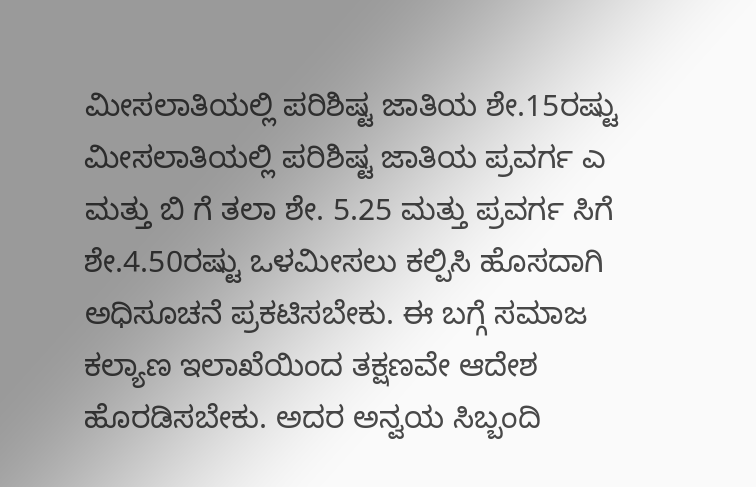ಮೀಸಲಾತಿಯಲ್ಲಿ ಪರಿಶಿಷ್ಟ ಜಾತಿಯ ಶೇ.15ರಷ್ಟು ಮೀಸಲಾತಿಯಲ್ಲಿ ಪರಿಶಿಷ್ಟ ಜಾತಿಯ ಪ್ರವರ್ಗ ಎ ಮತ್ತು ಬಿ ಗೆ ತಲಾ ಶೇ. 5.25 ಮತ್ತು ಪ್ರವರ್ಗ ಸಿಗೆ ಶೇ.4.50ರಷ್ಟು ಒಳಮೀಸಲು ಕಲ್ಪಿಸಿ ಹೊಸದಾಗಿ ಅಧಿಸೂಚನೆ ಪ್ರಕಟಿಸಬೇಕು. ಈ ಬಗ್ಗೆ ಸಮಾಜ ಕಲ್ಯಾಣ ಇಲಾಖೆಯಿಂದ ತಕ್ಷಣವೇ ಆದೇಶ ಹೊರಡಿಸಬೇಕು. ಅದರ ಅನ್ವಯ ಸಿಬ್ಬಂದಿ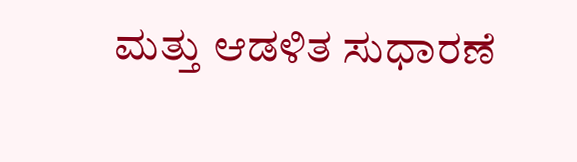ಮತ್ತು ಆಡಳಿತ ಸುಧಾರಣೆ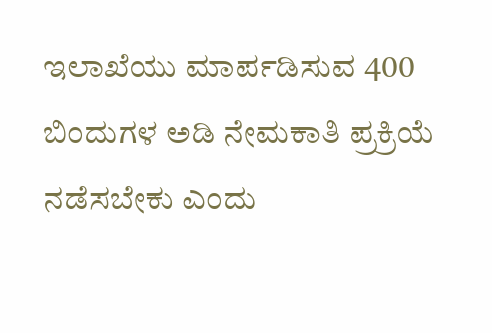ಇಲಾಖೆಯು ಮಾರ್ಪಡಿಸುವ 400 ಬಿಂದುಗಳ ಅಡಿ ನೇಮಕಾತಿ ಪ್ರಕ್ರಿಯೆ ನಡೆಸಬೇಕು ಎಂದು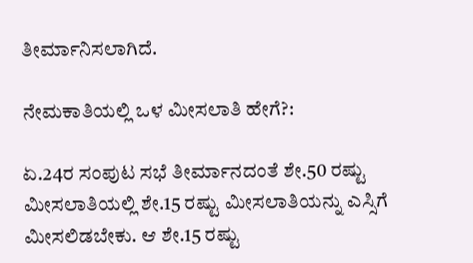ತೀರ್ಮಾನಿಸಲಾಗಿದೆ.

ನೇಮಕಾತಿಯಲ್ಲಿ ಒಳ ಮೀಸಲಾತಿ ಹೇಗೆ?:

ಏ.24ರ ಸಂಪುಟ ಸಭೆ ತೀರ್ಮಾನದಂತೆ ಶೇ.50 ರಷ್ಟು ಮೀಸಲಾತಿಯಲ್ಲಿ ಶೇ.15 ರಷ್ಟು ಮೀಸಲಾತಿಯನ್ನು ಎಸ್ಸಿಗೆ ಮೀಸಲಿಡಬೇಕು. ಆ ಶೇ.15 ರಷ್ಟು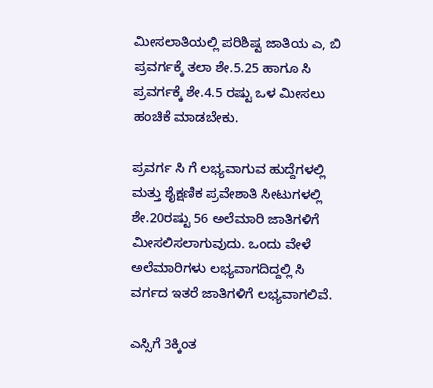ಮೀಸಲಾತಿಯಲ್ಲಿ ಪರಿಶಿಷ್ಟ ಜಾತಿಯ ಎ, ಬಿ ಪ್ರವರ್ಗಕ್ಕೆ ತಲಾ ಶೇ.5.25 ಹಾಗೂ ಸಿ ಪ್ರವರ್ಗಕ್ಕೆ ಶೇ.4.5 ರಷ್ಟು ಒಳ ಮೀಸಲು ಹಂಚಿಕೆ ಮಾಡಬೇಕು.

ಪ್ರವರ್ಗ ಸಿ ಗೆ ಲಭ್ಯವಾಗುವ ಹುದ್ದೆಗಳಲ್ಲಿ ಮತ್ತು ಶೈಕ್ಷಣಿಕ ಪ್ರವೇಶಾತಿ ಸೀಟುಗಳಲ್ಲಿ ಶೇ.20ರಷ್ಟು 56 ಅಲೆಮಾರಿ ಜಾತಿಗಳಿಗೆ ಮೀಸಲಿಸಲಾಗುವುದು. ಒಂದು ವೇಳೆ ಅಲೆಮಾರಿಗಳು ಲಭ್ಯವಾಗದಿದ್ದಲ್ಲಿ ಸಿ ವರ್ಗದ ಇತರೆ ಜಾತಿಗಳಿಗೆ ಲಭ್ಯವಾಗಲಿವೆ.

ಎಸ್ಸಿಗೆ 3ಕ್ಕಿಂತ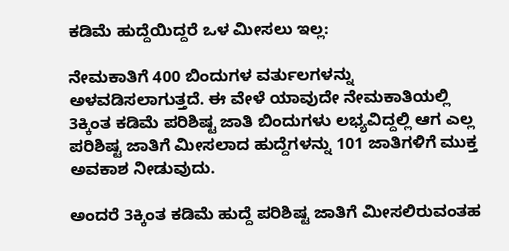ಕಡಿಮೆ ಹುದ್ದೆಯಿದ್ದರೆ ಒಳ ಮೀಸಲು ಇಲ್ಲ:

ನೇಮಕಾತಿಗೆ 400 ಬಿಂದುಗಳ ವರ್ತುಲಗಳನ್ನು ಅಳವಡಿಸಲಾಗುತ್ತದೆ. ಈ ವೇಳೆ ಯಾವುದೇ ನೇಮಕಾತಿಯಲ್ಲಿ 3ಕ್ಕಿಂತ ಕಡಿಮೆ ಪರಿಶಿಷ್ಟ ಜಾತಿ ಬಿಂದುಗಳು ಲಭ್ಯವಿದ್ದಲ್ಲಿ ಆಗ ಎಲ್ಲ ಪರಿಶಿಷ್ಟ ಜಾತಿಗೆ ಮೀಸಲಾದ ಹುದ್ದೆಗಳನ್ನು 101 ಜಾತಿಗಳಿಗೆ ಮುಕ್ತ ಅವಕಾಶ ನೀಡುವುದು.

ಅಂದರೆ 3ಕ್ಕಿಂತ ಕಡಿಮೆ ಹುದ್ದೆ ಪರಿಶಿಷ್ಟ ಜಾತಿಗೆ ಮೀಸಲಿರುವಂತಹ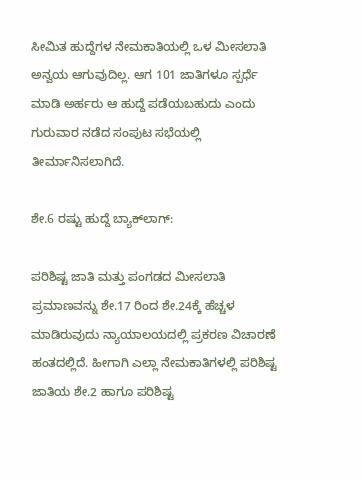ಸೀಮಿತ ಹುದ್ದೆಗಳ ನೇಮಕಾತಿಯಲ್ಲಿ ಒಳ ಮೀಸಲಾತಿ ಅನ್ವಯ ಆಗುವುದಿಲ್ಲ. ಆಗ 101 ಜಾತಿಗಳೂ ಸ್ಪರ್ಧೆ ಮಾಡಿ ಅರ್ಹರು ಆ ಹುದ್ದೆ ಪಡೆಯಬಹುದು ಎಂದು ಗುರುವಾರ ನಡೆದ ಸಂಪುಟ ಸಭೆಯಲ್ಲಿ ತೀರ್ಮಾನಿಸಲಾಗಿದೆ.

ಶೇ.6 ರಷ್ಟು ಹುದ್ದೆ ಬ್ಯಾಕ್‌ಲಾಗ್:

ಪರಿಶಿಷ್ಟ ಜಾತಿ ಮತ್ತು ಪಂಗಡದ ಮೀಸಲಾತಿ ಪ್ರಮಾಣವನ್ನು ಶೇ.17 ರಿಂದ ಶೇ.24ಕ್ಕೆ ಹೆಚ್ಚಳ ಮಾಡಿರುವುದು ನ್ಯಾಯಾಲಯದಲ್ಲಿ ಪ್ರಕರಣ ವಿಚಾರಣೆ ಹಂತದಲ್ಲಿದೆ. ಹೀಗಾಗಿ ಎಲ್ಲಾ ನೇಮಕಾತಿಗಳಲ್ಲಿ ಪರಿಶಿಷ್ಟ ಜಾತಿಯ ಶೇ.2 ಹಾಗೂ ಪರಿಶಿಷ್ಟ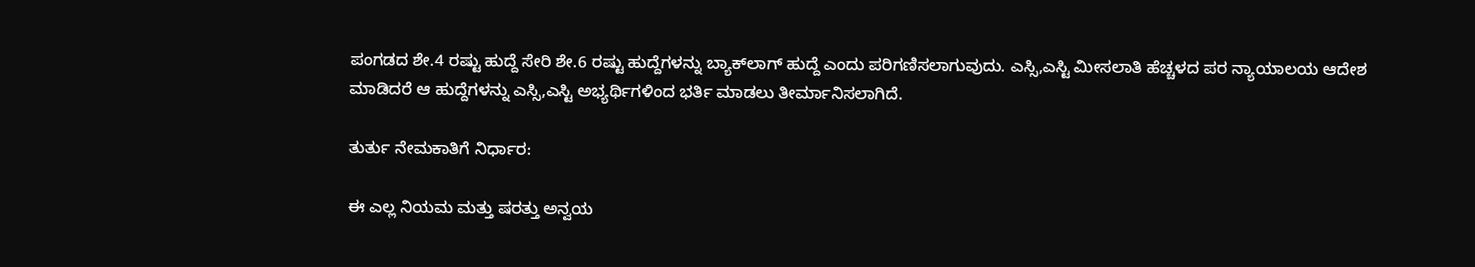ಪಂಗಡದ ಶೇ.4 ರಷ್ಟು ಹುದ್ದೆ ಸೇರಿ ಶೇ.6 ರಷ್ಟು ಹುದ್ದೆಗಳನ್ನು ಬ್ಯಾಕ್‌ಲಾಗ್‌ ಹುದ್ದೆ ಎಂದು ಪರಿಗಣಿಸಲಾಗುವುದು. ಎಸ್ಸಿ,ಎಸ್ಟಿ ಮೀಸಲಾತಿ ಹೆಚ್ಚಳದ ಪರ ನ್ಯಾಯಾಲಯ ಆದೇಶ ಮಾಡಿದರೆ ಆ ಹುದ್ದೆಗಳನ್ನು ಎಸ್ಸಿ,ಎಸ್ಟಿ ಅಭ್ಯರ್ಥಿಗಳಿಂದ ಭರ್ತಿ ಮಾಡಲು ತೀರ್ಮಾನಿಸಲಾಗಿದೆ.

ತುರ್ತು ನೇಮಕಾತಿಗೆ ನಿರ್ಧಾರ:

ಈ ಎಲ್ಲ ನಿಯಮ ಮತ್ತು ಷರತ್ತು ಅನ್ವಯ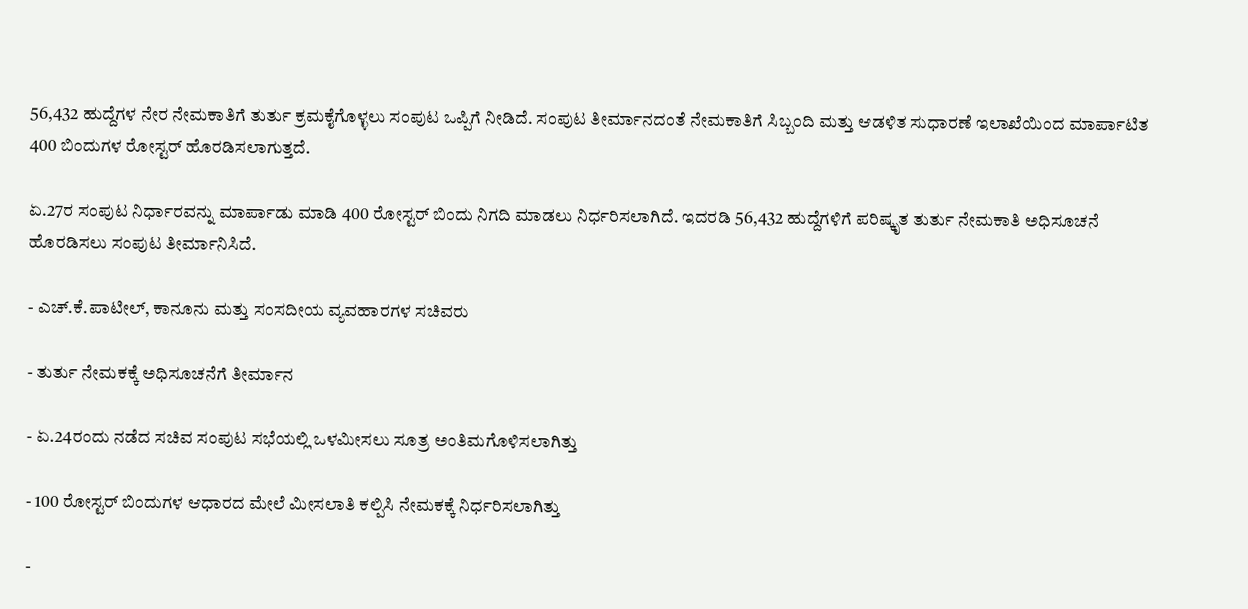56,432 ಹುದ್ದೆಗಳ ನೇರ ನೇಮಕಾತಿಗೆ ತುರ್ತು ಕ್ರಮಕೈಗೊಳ್ಳಲು ಸಂಪುಟ ಒಪ್ಪಿಗೆ ನೀಡಿದೆ. ಸಂಪುಟ ತೀರ್ಮಾನದಂತೆ ನೇಮಕಾತಿಗೆ ಸಿಬ್ಬಂದಿ ಮತ್ತು ಆಡಳಿತ ಸುಧಾರಣೆ ಇಲಾಖೆಯಿಂದ ಮಾರ್ಪಾಟಿತ 400 ಬಿಂದುಗಳ ರೋಸ್ಟರ್ ಹೊರಡಿಸಲಾಗುತ್ತದೆ.

ಏ.27ರ ಸಂಪುಟ ನಿರ್ಧಾರವನ್ನು ಮಾರ್ಪಾಡು ಮಾಡಿ 400 ರೋಸ್ಟರ್‌ ಬಿಂದು ನಿಗದಿ ಮಾಡಲು ನಿರ್ಧರಿಸಲಾಗಿದೆ. ಇದರಡಿ 56,432 ಹುದ್ದೆಗಳಿಗೆ ಪರಿಷ್ಕೃತ ತುರ್ತು ನೇಮಕಾತಿ ಅಧಿಸೂಚನೆ ಹೊರಡಿಸಲು ಸಂಪುಟ ತೀರ್ಮಾನಿಸಿದೆ.

- ಎಚ್.ಕೆ.ಪಾಟೀಲ್‌, ಕಾನೂನು ಮತ್ತು ಸಂಸದೀಯ ವ್ಯವಹಾರಗಳ ಸಚಿವರು

- ತುರ್ತು ನೇಮಕಕ್ಕೆ ಅಧಿಸೂಚನೆಗೆ ತೀರ್ಮಾನ

- ಏ.24ರಂದು ನಡೆದ ಸಚಿವ ಸಂಪುಟ ಸಭೆಯಲ್ಲಿ ಒಳಮೀಸಲು ಸೂತ್ರ ಅಂತಿಮಗೊಳಿಸಲಾಗಿತ್ತು

- 100 ರೋಸ್ಟರ್‌ ಬಿಂದುಗಳ ಆಧಾರದ ಮೇಲೆ ಮೀಸಲಾತಿ ಕಲ್ಪಿಸಿ ನೇಮಕಕ್ಕೆ ನಿರ್ಧರಿಸಲಾಗಿತ್ತು

-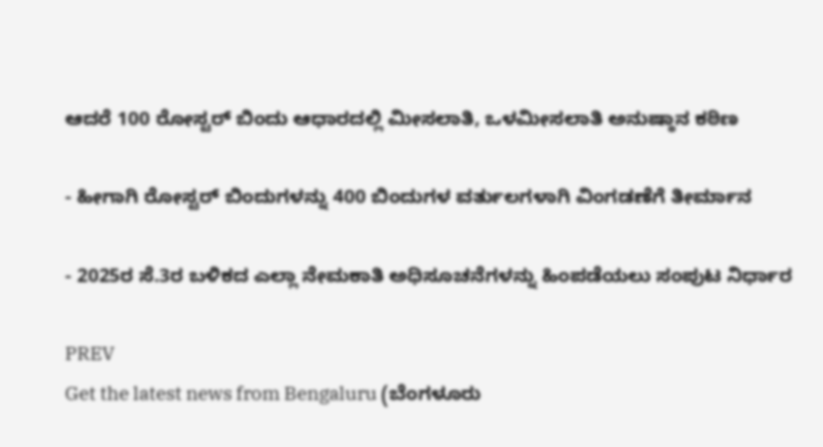ಆದರೆ 100 ರೋಸ್ಟರ್‌ ಬಿಂದು ಆಧಾರದಲ್ಲಿ ಮೀಸಲಾತಿ, ಒಳಮೀಸಲಾತಿ ಅನುಷ್ಠಾನ ಕಠಿಣ

- ಹೀಗಾಗಿ ರೋಸ್ಟರ್‌ ಬಿಂದುಗಳನ್ನು 400 ಬಿಂದುಗಳ ವರ್ತುಲಗಳಾಗಿ ವಿಂಗಡಣೆಗೆ ತೀರ್ಮಾನ

- 2025ರ ಸೆ.3ರ ಬಳಿಕದ ಎಲ್ಲಾ ನೇಮಕಾತಿ ಅಧಿಸೂಚನೆಗಳನ್ನು ಹಿಂಪಡೆಯಲು ಸಂಪುಟ ನಿರ್ಧಾರ

PREV
Get the latest news from Bengaluru (ಬೆಂಗಳೂರು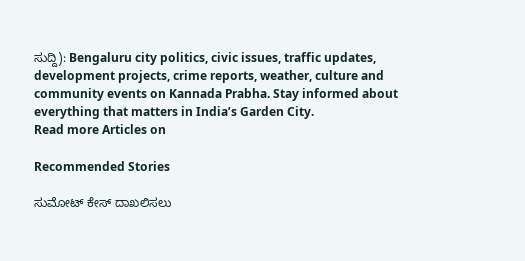ಸುದ್ದಿ): Bengaluru city politics, civic issues, traffic updates, development projects, crime reports, weather, culture and community events on Kannada Prabha. Stay informed about everything that matters in India’s Garden City.
Read more Articles on

Recommended Stories

ಸುಮೋಟ್‌ ಕೇಸ್‌ ದಾಖಲಿಸಲು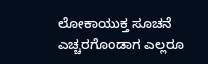ಲೋಕಾಯುಕ್ತ ಸೂಚನೆ
ಎಚ್ಚರಗೊಂಡಾಗ ಎಲ್ಲರೂ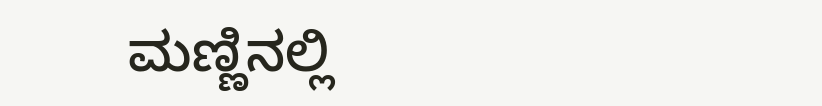ಮಣ್ಣಿನಲ್ಲಿ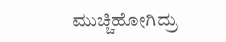ಮುಚ್ಚಿಹೋಗಿದ್ರು